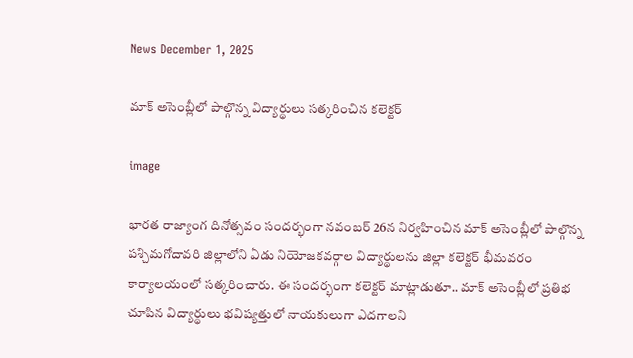News December 1, 2025

మాక్ అసెంబ్లీలో పాల్గొన్న విద్యార్థులు సత్కరించిన కలెక్టర్

image

భారత రాజ్యాంగ దినోత్సవం సందర్భంగా నవంబర్ 26న నిర్వహించిన మాక్ అసెంబ్లీలో పాల్గొన్న పశ్చిమగోదావరి జిల్లాలోని ఏడు నియోజకవర్గాల విద్యార్థులను జిల్లా కలెక్టర్ భీమవరం కార్యాలయంలో సత్కరించారు. ఈ సందర్భంగా కలెక్టర్ మాట్లాడుతూ.. మాక్ అసెంబ్లీలో ప్రతిభ చూపిన విద్యార్థులు భవిష్యత్తులో నాయకులుగా ఎదగాలని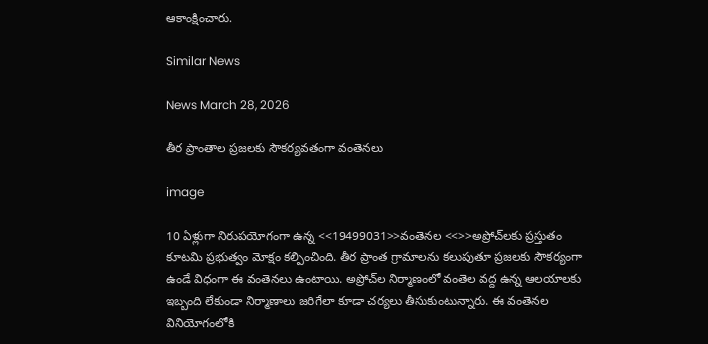ఆకాంక్షించారు.

Similar News

News March 28, 2026

తీర ప్రాంతాల ప్రజలకు సౌకర్యవతంగా వంతెనలు

image

10 ఏళ్లుగా నిరుపయోగంగా ఉన్న <<19499031>>వంతెనల <<>>అప్రోచ్‌లకు ప్రస్తుతం కూటమి ప్రభుత్వం మోక్షం కల్పించింది. తీర ప్రాంత గ్రామాలను కలుపుతూ ప్రజలకు సౌకర్యంగా ఉండే విధంగా ఈ వంతెనలు ఉంటాయి. అప్రోచ్‌ల నిర్మాణంలో వంతెల వద్ద ఉన్న ఆలయాలకు ఇబ్బంది లేకుండా నిర్మాణాలు జరిగేలా కూడా చర్యలు తీసుకుంటున్నారు. ఈ వంతెనల వినియోగంలోకి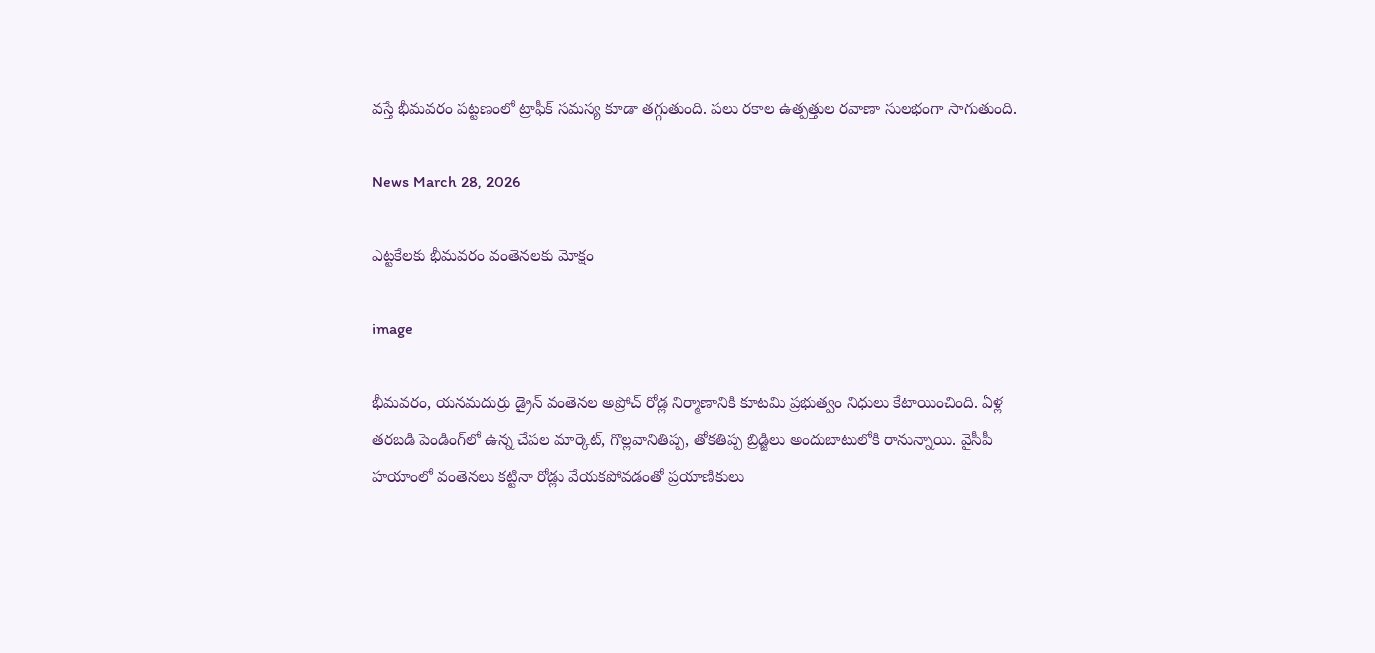వస్తే భీమవరం పట్టణంలో ట్రాఫీక్‌ సమస్య కూడా తగ్గుతుంది. పలు రకాల ఉత్పత్తుల రవాణా సులభంగా సాగుతుంది.

News March 28, 2026

ఎట్టకేలకు భీమవరం వంతెనలకు మోక్షం

image

భీమవరం, యనమదుర్రు డ్రైన్ వంతెనల అప్రోచ్ రోడ్ల నిర్మాణానికి కూటమి ప్రభుత్వం నిధులు కేటాయించింది. ఏళ్ల తరబడి పెండింగ్‌లో ఉన్న చేపల మార్కెట్, గొల్లవానితిప్ప, తోకతిప్ప బ్రిడ్జిలు అందుబాటులోకి రానున్నాయి. వైసీపీ హయాంలో వంతెనలు కట్టినా రోడ్లు వేయకపోవడంతో ప్రయాణికులు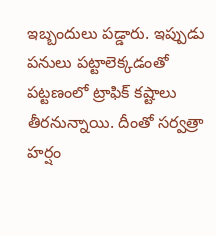ఇబ్బందులు పడ్డారు. ఇప్పుడు పనులు పట్టాలెక్కడంతో పట్టణంలో ట్రాఫిక్ కష్టాలు తీరనున్నాయి. దీంతో సర్వత్రా హర్షం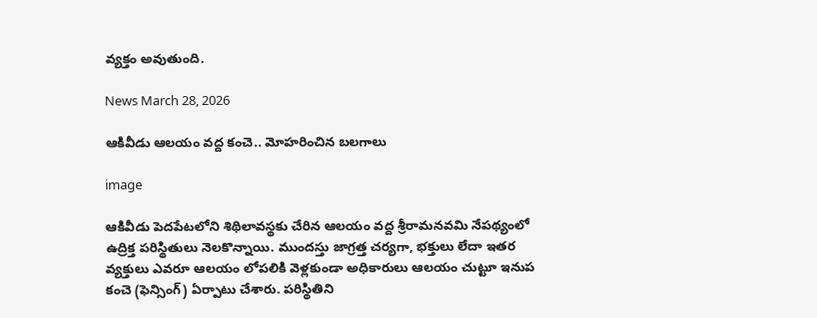వ్యక్తం అవుతుంది.

News March 28, 2026

ఆకివీడు ఆలయం వద్ద కంచె.. మోహరించిన బలగాలు

image

ఆకివీడు పెదపేటలోని శిథిలావస్థకు చేరిన ఆలయం వద్ద శ్రీరామనవమి నేపథ్యంలో ఉద్రిక్త పరిస్థితులు నెలకొన్నాయి. ముందస్తు జాగ్రత్త చర్యగా, భక్తులు లేదా ఇతర వ్యక్తులు ఎవరూ ఆలయం లోపలికి వెళ్లకుండా అధికారులు ఆలయం చుట్టూ ఇనుప కంచె (ఫెన్సింగ్) ఏర్పాటు చేశారు. పరిస్థితిని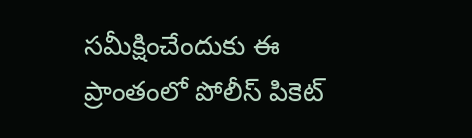సమీక్షించేందుకు ఈ ప్రాంతంలో పోలీస్ పికెట్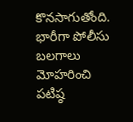కొనసాగుతోంది. భారీగా పోలీసు బలగాలు మోహరించి పటిష్ఠ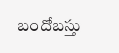బందోబస్తు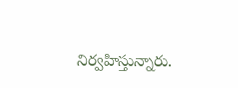నిర్వహిస్తున్నారు.